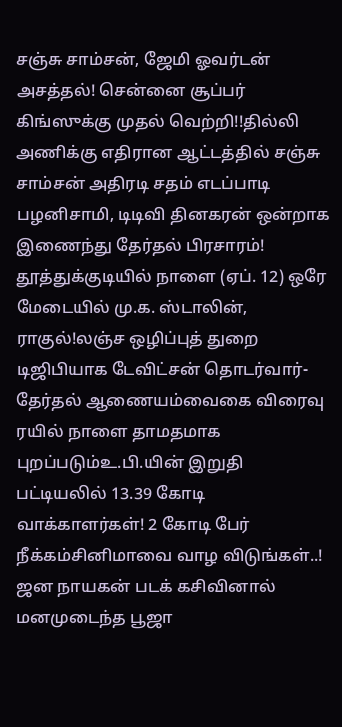சஞ்சு சாம்சன், ஜேமி ஓவர்டன் அசத்தல்! சென்னை சூப்பர் கிங்ஸுக்கு முதல் வெற்றி!!தில்லி அணிக்கு எதிரான ஆட்டத்தில் சஞ்சு சாம்சன் அதிரடி சதம் எடப்பாடி பழனிசாமி, டிடிவி தினகரன் ஒன்றாக இணைந்து தேர்தல் பிரசாரம்! தூத்துக்குடியில் நாளை (ஏப். 12) ஒரே மேடையில் மு.க. ஸ்டாலின், ராகுல்!லஞ்ச ஒழிப்புத் துறை டிஜிபியாக டேவிட்சன் தொடர்வார்- தேர்தல் ஆணையம்வைகை விரைவு ரயில் நாளை தாமதமாக புறப்படும்உ.பி.யின் இறுதி பட்டியலில் 13.39 கோடி வாக்காளர்கள்! 2 கோடி பேர் நீக்கம்சினிமாவை வாழ விடுங்கள்..! ஜன நாயகன் படக் கசிவினால் மனமுடைந்த பூஜா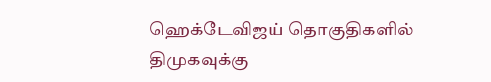ஹெக்டேவிஜய் தொகுதிகளில் திமுகவுக்கு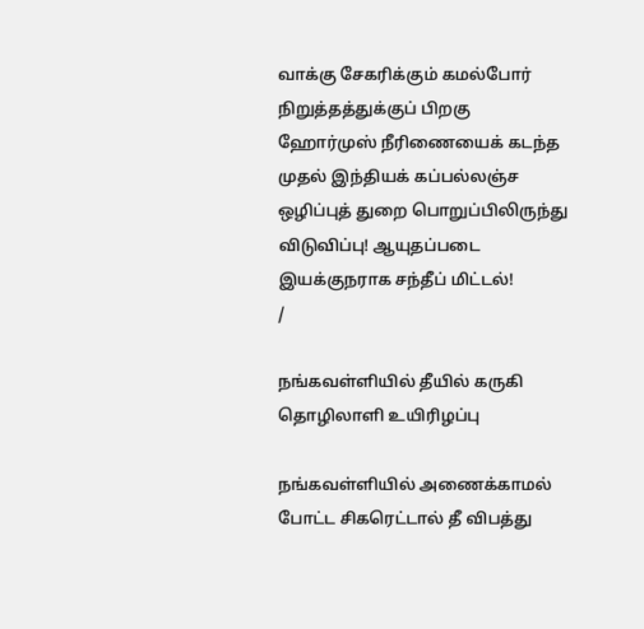வாக்கு சேகரிக்கும் கமல்போர் நிறுத்தத்துக்குப் பிறகு ஹோர்முஸ் நீரிணையைக் கடந்த முதல் இந்தியக் கப்பல்லஞ்ச ஒழிப்புத் துறை பொறுப்பிலிருந்து விடுவிப்பு! ஆயுதப்படை இயக்குநராக சந்தீப் மிட்டல்!
/

நங்கவள்ளியில் தீயில் கருகி தொழிலாளி உயிரிழப்பு

நங்கவள்ளியில் அணைக்காமல் போட்ட சிகரெட்டால் தீ விபத்து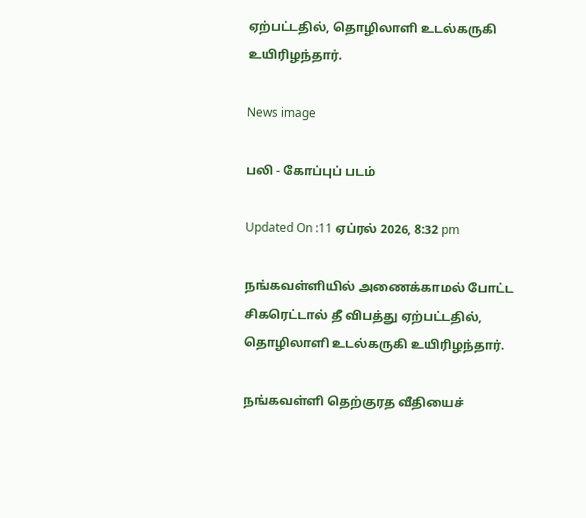ஏற்பட்டதில், தொழிலாளி உடல்கருகி உயிரிழந்தார்.

News image

பலி - கோப்புப் படம்

Updated On :11 ஏப்ரல் 2026, 8:32 pm

நங்கவள்ளியில் அணைக்காமல் போட்ட சிகரெட்டால் தீ விபத்து ஏற்பட்டதில், தொழிலாளி உடல்கருகி உயிரிழந்தார்.

நங்கவள்ளி தெற்குரத வீதியைச்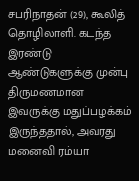சபரிநாதன் (29), கூலித் தொழிலாளி. கடந்த இரண்டு ஆண்டுகளுக்கு முன்பு திருமணமான இவருக்கு மதுப்பழக்கம் இருந்ததால், அவரது மனைவி ரம்யா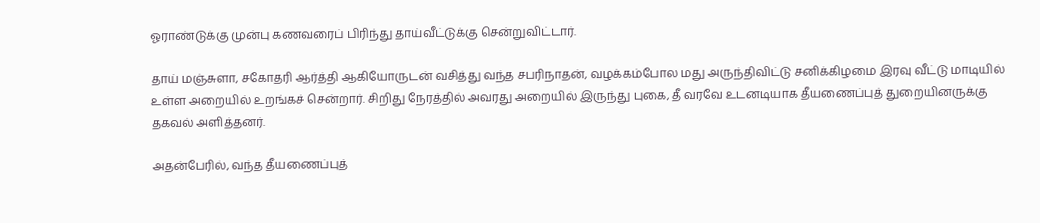ஓராண்டுக்கு முன்பு கணவரைப் பிரிந்து தாய்வீட்டுக்கு சென்றுவிட்டார்.

தாய் மஞ்சுளா, சகோதரி ஆர்த்தி ஆகியோருடன் வசித்து வந்த சபரிநாதன், வழக்கம்போல மது அருந்திவிட்டு சனிக்கிழமை இரவு வீட்டு மாடியில் உள்ள அறையில் உறங்கச் சென்றார். சிறிது நேரத்தில் அவரது அறையில் இருந்து புகை, தீ வரவே உடனடியாக தீயணைப்புத் துறையினருக்கு தகவல் அளித்தனர்.

அதன்பேரில், வந்த தீயணைப்புத்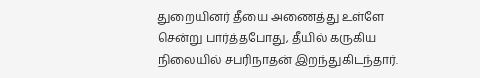துறையினர் தீயை அணைத்து உள்ளே சென்று பார்த்தபோது, தீயில் கருகிய நிலையில் சபரிநாதன் இறந்துகிடந்தார்.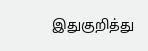இதுகுறித்து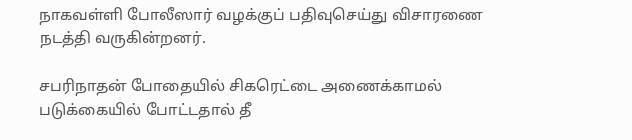நாகவள்ளி போலீஸார் வழக்குப் பதிவுசெய்து விசாரணை நடத்தி வருகின்றனர்.

சபரிநாதன் போதையில் சிகரெட்டை அணைக்காமல் படுக்கையில் போட்டதால் தீ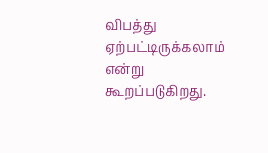விபத்து ஏற்பட்டிருக்கலாம் என்று கூறப்படுகிறது.